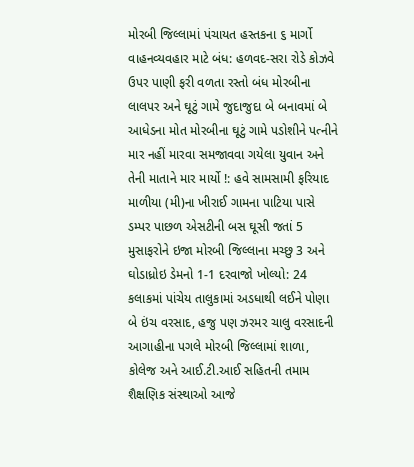મોરબી જિલ્લામાં પંચાયત હસ્તકના ૬ માર્ગો વાહનવ્યવહાર માટે બંધ: હળવદ-સરા રોડે કોઝવે ઉપર પાણી ફરી વળતા રસ્તો બંધ મોરબીના લાલપર અને ઘૂટું ગામે જુદાજુદા બે બનાવમાં બે આધેડના મોત મોરબીના ઘૂટું ગામે પડોશીને પત્નીને માર નહીં મારવા સમજાવવા ગયેલા યુવાન અને તેની માતાને માર માર્યો !: હવે સામસામી ફરિયાદ માળીયા (મી)ના ખીરાઈ ગામના પાટિયા પાસે ડમ્પર પાછળ એસટીની બસ ઘૂસી જતાં 5 મુસાફરોને ઇજા મોરબી જિલ્લાના મચ્છુ 3 અને ઘોડાધ્રોઇ ડેમનો 1-1 દરવાજો ખોલ્યો: 24 કલાકમાં પાંચેય તાલુકામાં અડધાથી લઈને પોણા બે ઇંચ વરસાદ, હજુ પણ ઝરમર ચાલુ વરસાદની આગાહીના પગલે મોરબી જિલ્લામાં શાળા, કોલેજ અને આઈ.ટી.આઈ સહિતની તમામ શૈક્ષણિક સંસ્થાઓ આજે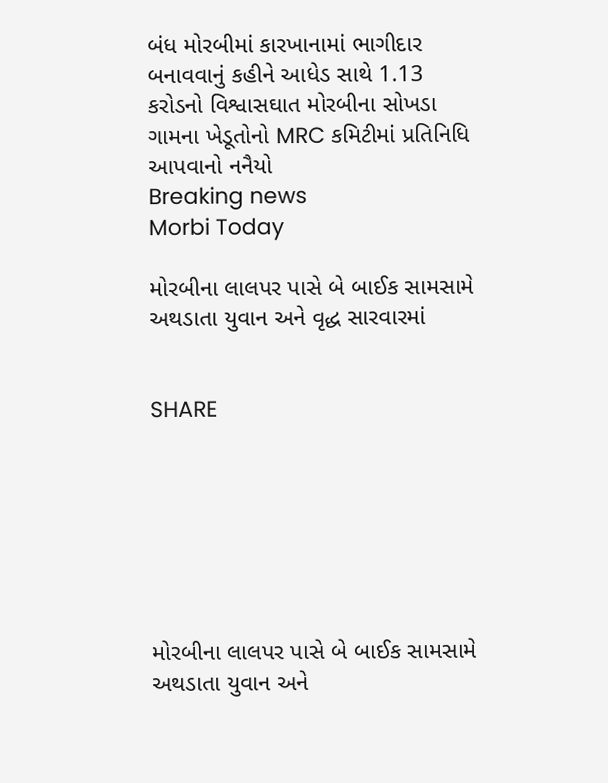બંધ મોરબીમાં કારખાનામાં ભાગીદાર બનાવવાનું કહીને આધેડ સાથે 1.13 કરોડનો વિશ્વાસઘાત મોરબીના સોખડા ગામના ખેડૂતોનો MRC કમિટીમાં પ્રતિનિધિ આપવાનો નનૈયો
Breaking news
Morbi Today

મોરબીના લાલપર પાસે બે બાઈક સામસામે અથડાતા યુવાન અને વૃદ્ધ સારવારમાં


SHARE







મોરબીના લાલપર પાસે બે બાઈક સામસામે અથડાતા યુવાન અને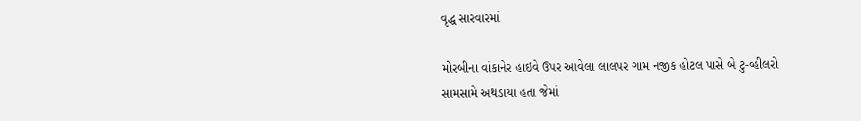વૃદ્ધ સારવારમાં

મોરબીના વાંકાનેર હાઇવે ઉપર આવેલા લાલપર ગામ નજીક હોટલ પાસે બે ટુ-વ્હીલરો સામસામે અથડાયા હતા જેમાં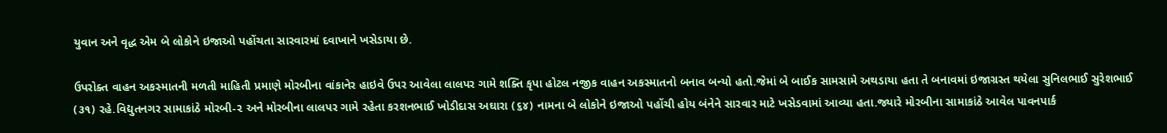યુવાન અને વૃદ્ધ એમ બે લોકોને ઇજાઓ પહોંચતા સારવારમાં દવાખાને ખસેડાયા છે.

ઉપરોક્ત વાહન અકસ્માતની મળતી માહિતી પ્રમાણે મોરબીના વાંકાનેર હાઇવે ઉપર આવેલા લાલપર ગામે શક્તિ કૃપા હોટલ નજીક વાહન અકસ્માતનો બનાવ બન્યો હતો.જેમાં બે બાઈક સામસામે અથડાયા હતા તે બનાવમાં ઇજાગ્રસ્ત થયેલા સુનિલભાઈ સુરેશભાઈ (૩૧) રહે.વિદ્યુતનગર સામાકાંઠે મોરબી-૨ અને મોરબીના લાલપર ગામે રહેતા કરશનભાઈ ખોડીદાસ અઘારા (૬૪) નામના બે લોકોને ઇજાઓ પહોંચી હોય બંનેને સારવાર માટે ખસેડવામાં આવ્યા હતા.જ્યારે મોરબીના સામાકાંઠે આવેલ પાવનપાર્ક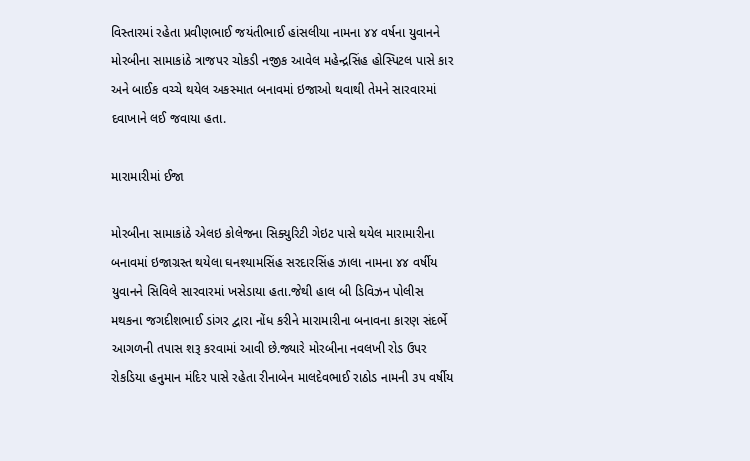વિસ્તારમાં રહેતા પ્રવીણભાઈ જયંતીભાઈ હાંસલીયા નામના ૪૪ વર્ષના યુવાનને મોરબીના સામાકાંઠે ત્રાજપર ચોકડી નજીક આવેલ મહેન્દ્રસિંહ હોસ્પિટલ પાસે કાર અને બાઈક વચ્ચે થયેલ અકસ્માત બનાવમાં ઇજાઓ થવાથી તેમને સારવારમાં દવાખાને લઈ જવાયા હતા.

મારામારીમાં ઈજા

મોરબીના સામાકાંઠે એલઇ કોલેજના સિક્યુરિટી ગેઇટ પાસે થયેલ મારામારીના બનાવમાં ઇજાગ્રસ્ત થયેલા ઘનશ્યામસિંહ સરદારસિંહ ઝાલા નામના ૪૪ વર્ષીય યુવાનને સિવિલે સારવારમાં ખસેડાયા હતા.જેથી હાલ બી ડિવિઝન પોલીસ મથકના જગદીશભાઈ ડાંગર દ્વારા નોંધ કરીને મારામારીના બનાવના કારણ સંદર્ભે આગળની તપાસ શરૂ કરવામાં આવી છે.જ્યારે મોરબીના નવલખી રોડ ઉપર રોકડિયા હનુમાન મંદિર પાસે રહેતા રીનાબેન માલદેવભાઈ રાઠોડ નામની ૩૫ વર્ષીય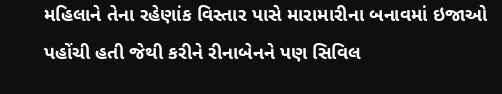મહિલાને તેના રહેણાંક વિસ્તાર પાસે મારામારીના બનાવમાં ઇજાઓ પહોંચી હતી જેથી કરીને રીનાબેનને પણ સિવિલ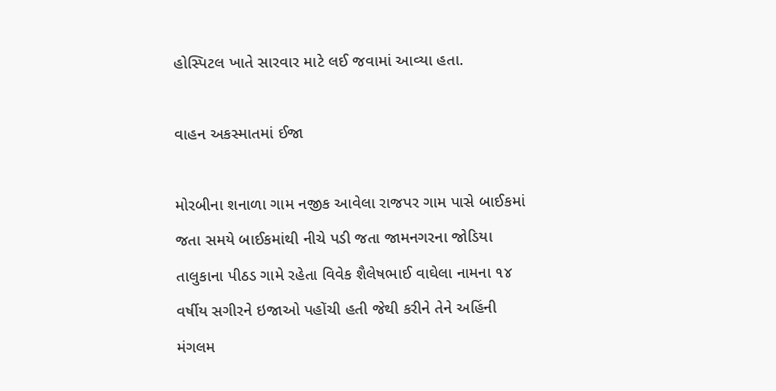હોસ્પિટલ ખાતે સારવાર માટે લઈ જવામાં આવ્યા હતા.

વાહન અકસ્માતમાં ઈજા

મોરબીના શનાળા ગામ નજીક આવેલા રાજપર ગામ પાસે બાઈકમાં જતા સમયે બાઈકમાંથી નીચે પડી જતા જામનગરના જોડિયા તાલુકાના પીઠડ ગામે રહેતા વિવેક શૈલેષભાઈ વાઘેલા નામના ૧૪ વર્ષીય સગીરને ઇજાઓ પહોંચી હતી જેથી કરીને તેને અહિંની મંગલમ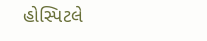હોસ્પિટલે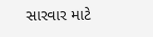સારવાર માટે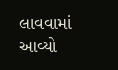લાવવામાં આવ્યો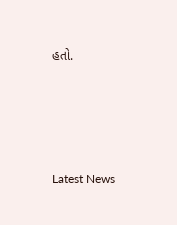હતો.






Latest News